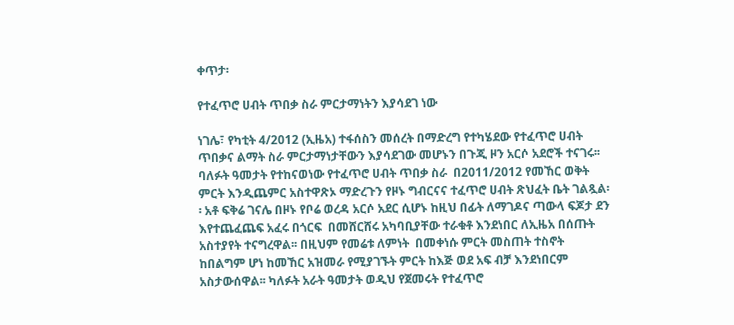ቀጥታ፡

የተፈጥሮ ሀብት ጥበቃ ስራ ምርታማነትን እያሳደገ ነው

ነገሌ፣ የካቲት 4/2012 (ኢዜአ) ተፋሰስን መሰረት በማድረግ የተካሄደው የተፈጥሮ ሀብት ጥበቃና ልማት ስራ ምርታማነታቸውን እያሳደገው መሆኑን በጉጂ ዞን አርሶ አደሮች ተናገሩ፡፡ ባለፉት ዓመታት የተከናወነው የተፈጥሮ ሀብት ጥበቃ ስራ  በ2011/2012 የመኸር ወቅት ምርት እንዲጨምር አስተዋጽኦ ማድረጉን የዞኑ ግብርናና ተፈጥሮ ሀብት ጽህፈት ቤት ገልጿል፡፡ አቶ ፍቅሬ ገናሌ በዞኑ የቦሬ ወረዳ አርሶ አደር ሲሆኑ ከዚህ በፊት ለማገዶና ጣውላ ፍጆታ ደን እየተጨፈጨፍ አፈሩ በጎርፍ  በመሸርሸሩ አካባቢያቸው ተራቁቶ እንደነበር ለኢዜአ በሰጡት አስተያየት ተናግረዋል፡፡ በዚህም የመሬቱ ለምነት  በመቀነሱ ምርት መስጠት ተስኖት ከበልግም ሆነ ከመኸር አዝመራ የሚያገኙት ምርት ከእጅ ወደ አፍ ብቻ እንደነበርም አስታውሰዋል፡፡ ካለፉት አራት ዓመታት ወዲህ የጀመሩት የተፈጥሮ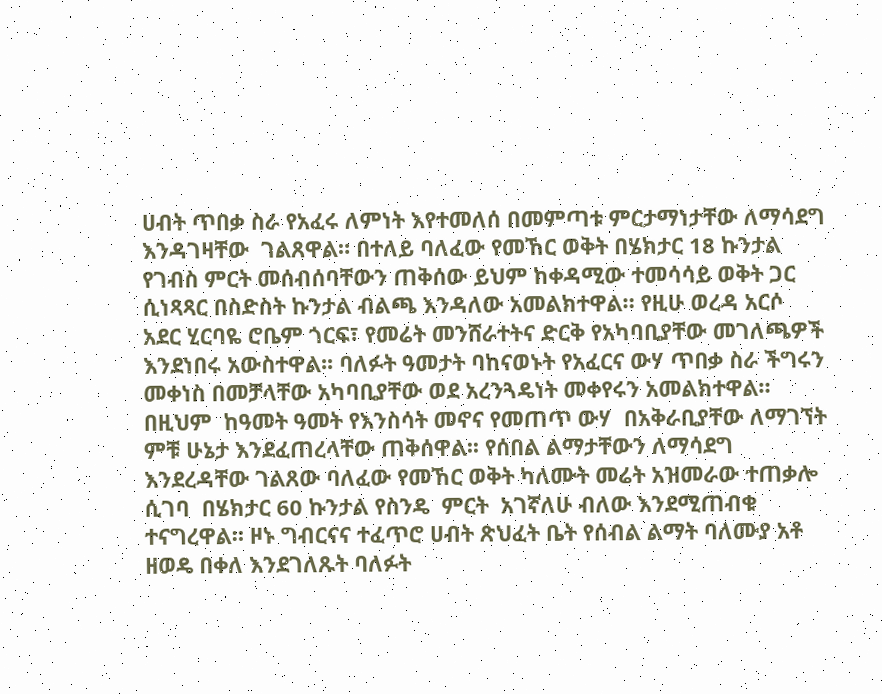ሀብት ጥበቃ ስራ የአፈሩ ለምነት እየተመለሰ በመምጣቱ ምርታማነታቸው ለማሳደግ እንዳገዛቸው  ገልጸዋል። በተለይ ባለፈው የመኸር ወቅት በሄክታር 18 ኩንታል የገብስ ምርት መሰብሰባቸውን ጠቅሰው ይህም ከቀዳሚው ተመሳሳይ ወቅት ጋር ሲነጻጻር በስድስት ኩንታል ብልጫ እንዳለው አመልክተዋል። የዚሁ ወረዳ አርሶ አደር ሂርባዬ ሮቤም ጎርፍ፣ የመሬት መንሸራተትና ድርቅ የአካባቢያቸው መገለጫዎች እንደነበሩ አውስተዋል፡፡ ባለፉት ዓመታት ባከናወኑት የአፈርና ውሃ ጥበቃ ስራ ችግሩን መቀነስ በመቻላቸው አካባቢያቸው ወደ አረንጓዴነት መቀየሩን አመልክተዋል። በዚህም  ከዓመት ዓመት የእንስሳት መኖና የመጠጥ ውሃ  በአቅራቢያቸው ለማገኘት ምቹ ሁኔታ እንደፈጠረላቸው ጠቅሰዋል፡፡ የሰበል ልማታቸውን ለማሳደግ እንደረዳቸው ገልጸው ባለፈው የመኸር ወቅት ካለሙት መሬት አዝመራው ተጠቃሎ ሲገባ  በሄክታር 60 ኩንታል የስንዴ  ምርት  አገኛለሁ ብለው እንደሚጠብቁ ተናግረዋል። ዞኑ ግብርናና ተፈጥሮ ሀብት ጽህፈት ቤት የሰብል ልማት ባለሙያ አቶ ዘወዴ በቀለ እንደገለጹት ባለፉት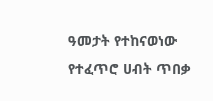ዓመታት የተከናወነው የተፈጥሮ ሀብት ጥበቃ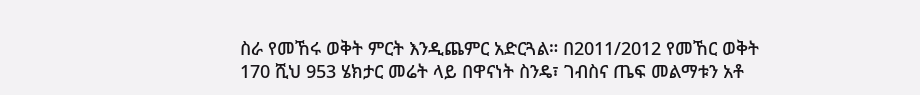ስራ የመኸሩ ወቅት ምርት እንዲጨምር አድርጓል። በ2011/2012 የመኸር ወቅት 170 ሺህ 953 ሄክታር መሬት ላይ በዋናነት ስንዴ፣ ገብስና ጤፍ መልማቱን አቶ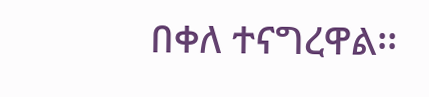በቀለ ተናግረዋል፡፡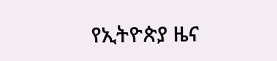የኢትዮጵያ ዜና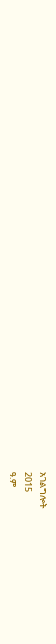አገልግሎት
2015
ዓ.ም